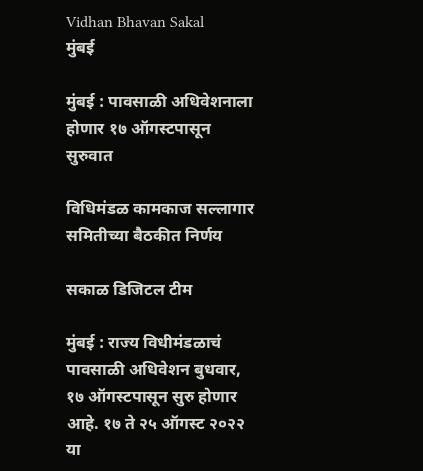Vidhan Bhavan Sakal
मुंबई

मुंबई : पावसाळी अधिवेशनाला होणार १७ ऑगस्टपासून सुरुवात

विधिमंडळ कामकाज सल्लागार समितीच्या बैठकीत निर्णय

सकाळ डिजिटल टीम

मुंबई : राज्य विधीमंडळाचं पावसाळी अधिवेशन बुधवार, १७ ऑगस्टपासून सुरु होणार आहे. १७ ते २५ ऑगस्ट २०२२ या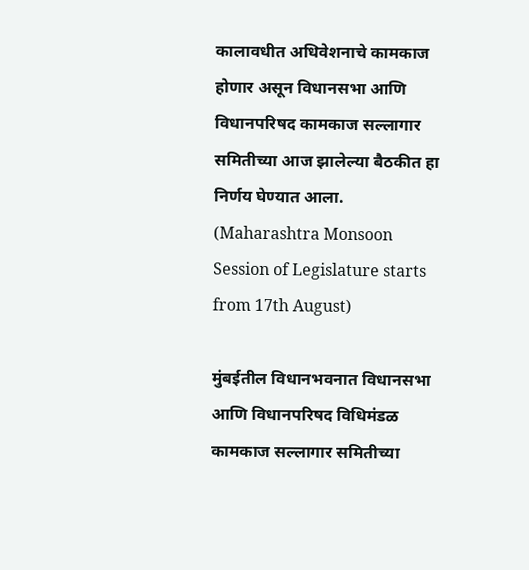कालावधीत अधिवेशनाचे कामकाज होणार असून विधानसभा आणि विधानपरिषद कामकाज सल्लागार समितीच्या आज झालेल्या बैठकीत हा निर्णय घेण्यात आला. (Maharashtra Monsoon Session of Legislature starts from 17th August)

मुंबईतील विधानभवनात विधानसभा आणि विधानपरिषद विधिमंडळ कामकाज सल्लागार समितीच्या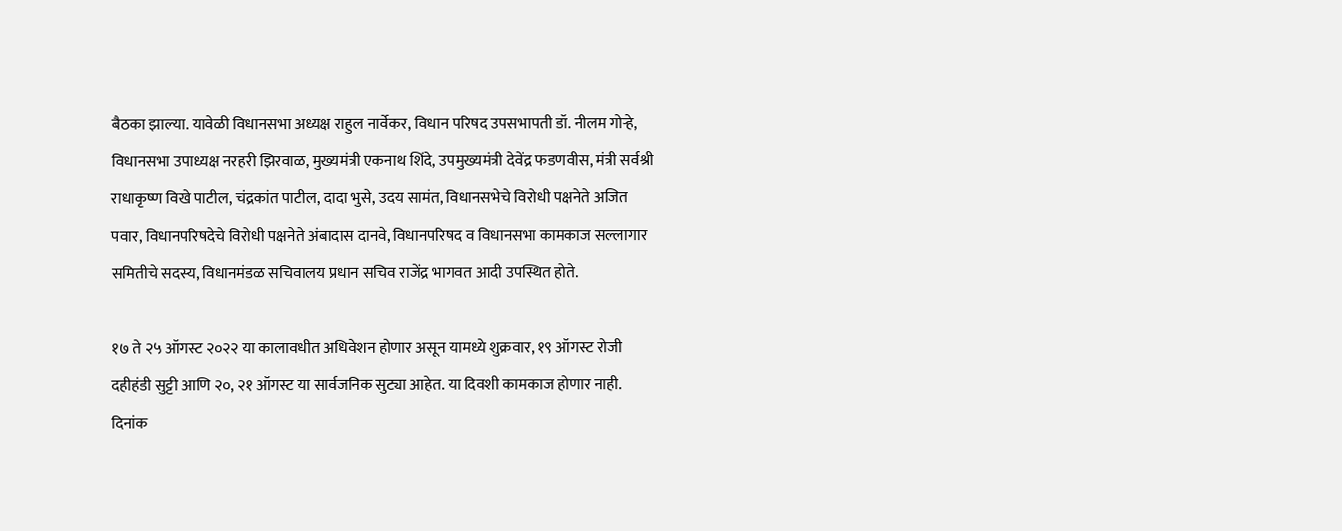बैठका झाल्या. यावेळी विधानसभा अध्यक्ष राहुल नार्वेकर, विधान परिषद उपसभापती डॉ. नीलम गोऱ्हे, विधानसभा उपाध्यक्ष नरहरी झिरवाळ, मुख्यमंत्री एकनाथ शिंदे, उपमुख्यमंत्री देवेंद्र फडणवीस, मंत्री सर्वश्री राधाकृष्ण विखे पाटील, चंद्रकांत पाटील, दादा भुसे, उदय सामंत, विधानसभेचे विरोधी पक्षनेते अजित पवार, विधानपरिषदेचे विरोधी पक्षनेते अंबादास दानवे, विधानपरिषद व विधानसभा कामकाज सल्लागार समितीचे सदस्य, विधानमंडळ सचिवालय प्रधान सचिव राजेंद्र भागवत आदी उपस्थित होते.

१७ ते २५ ऑगस्ट २०२२ या कालावधीत अधिवेशन होणार असून यामध्ये शुक्रवार, १९ ऑगस्ट रोजी दहीहंडी सुट्टी आणि २०, २१ ऑगस्ट या सार्वजनिक सुट्या आहेत. या दिवशी कामकाज होणार नाही. दिनांक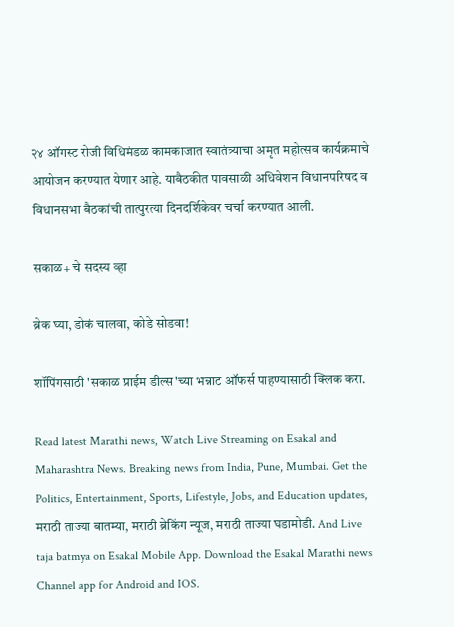२४ ऑगस्ट रोजी विधिमंडळ कामकाजात स्वातंत्र्याचा अमृत महोत्सव कार्यक्रमाचे आयोजन करण्यात येणार आहे. याबैठकीत पावसाळी अधिवेशन विधानपरिषद व विधानसभा बैठकांची तात्पुरत्या दिनदर्शिकेवर चर्चा करण्यात आली.

सकाळ+ चे सदस्य व्हा

ब्रेक घ्या, डोकं चालवा, कोडे सोडवा!

शॉपिंगसाठी 'सकाळ प्राईम डील्स'च्या भन्नाट ऑफर्स पाहण्यासाठी क्लिक करा.

Read latest Marathi news, Watch Live Streaming on Esakal and Maharashtra News. Breaking news from India, Pune, Mumbai. Get the Politics, Entertainment, Sports, Lifestyle, Jobs, and Education updates, मराठी ताज्या बातम्या, मराठी ब्रेकिंग न्यूज, मराठी ताज्या घडामोडी. And Live taja batmya on Esakal Mobile App. Download the Esakal Marathi news Channel app for Android and IOS.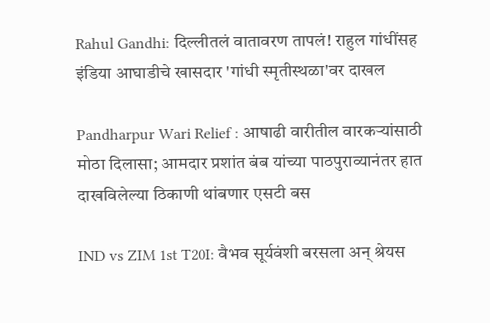Rahul Gandhi: दिल्लीतलं वातावरण तापलं! राहुल गांधींसह इंडिया आघाडीचे खासदार 'गांधी स्मृतीस्थळा'वर दाखल

Pandharpur Wari Relief : आषाढी वारीतील वारकऱ्यांसाठी मोठा दिलासा; आमदार प्रशांत बंब यांच्या पाठपुराव्यानंतर हात दाखविलेल्या ठिकाणी थांबणार एसटी बस

IND vs ZIM 1st T20I: वैभव सूर्यवंशी बरसला अन् श्रेयस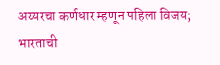अय्यरचा कर्णधार म्हणून पहिला विजय; भारताची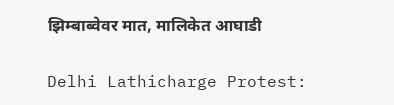झिम्बाब्वेवर मात, मालिकेत आघाडी

Delhi Lathicharge Protest: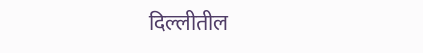दिल्लीतील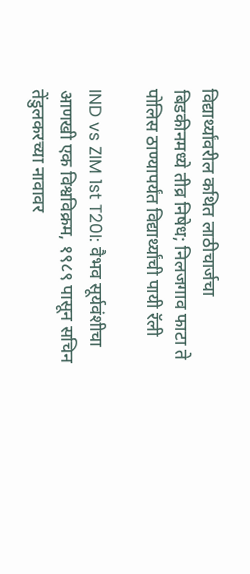विद्यार्थ्यांवरील कथित लाठीचार्जचा बिडकीनमध्ये तीव्र निषेध; निलजगाव फाटा ते पोलिस ठाण्यापर्यंत विद्यार्थ्यांची पायी रॅली

IND vs ZIM 1st T20I: वैभव सूर्यवंशीचा आणखी एक विश्वविक्रम, १९८९ पासून सचिन तेंडुलकरच्या नावावर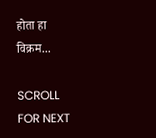होता हा विक्रम...

SCROLL FOR NEXT